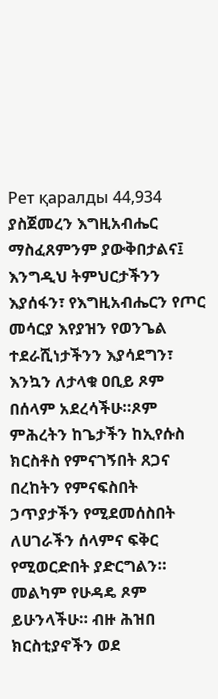Рет қаралды 44,934
ያስጀመረን እግዚአብሔር ማስፈጸምንም ያውቅበታልና፤ እንግዲህ ትምህርታችንን እያሰፋን፣ የእግዚአብሔርን የጦር መሳርያ እየያዝን የወንጌል ተደራሺነታችንን እያሳደግን፣ እንኳን ለታላቁ ዐቢይ ጾም በሰላም አደረሳችሁ።ጾም ምሕረትን ከጌታችን ከኢየሱስ ክርስቶስ የምናገኝበት ጸጋና በረከትን የምናፍስበት ኃጥያታችን የሚደመሰስበት ለሀገራችን ሰላምና ፍቅር የሚወርድበት ያድርግልን።
መልካም የሁዳዴ ጾም ይሁንላችሁ። ብዙ ሕዝበ ክርስቲያኖችን ወደ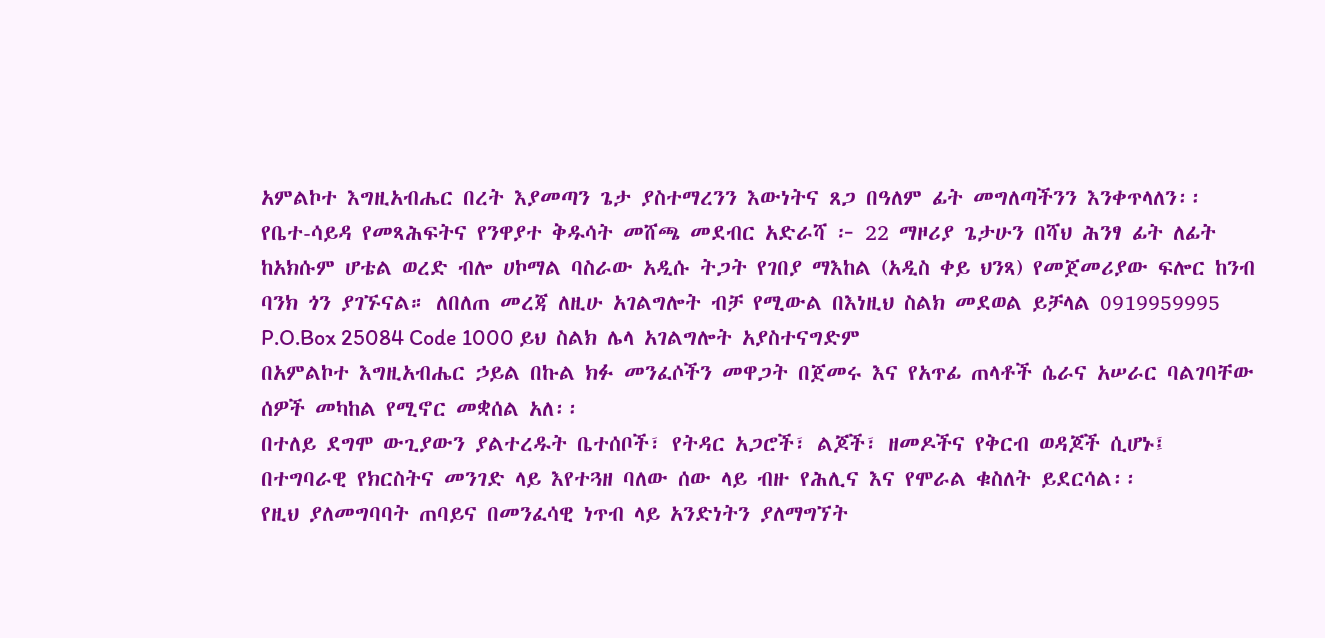አምልኮተ እግዚአብሔር በረት እያመጣን ጌታ ያስተማረንን እውነትና ጸጋ በዓለም ፊት መግለጣችንን እንቀጥላለን፡፡
የቤተ-ሳይዳ የመጻሕፍትና የንዋያተ ቅዱሳት መሸጫ መደብር አድራሻ ፦ 22 ማዞሪያ ጌታሁን በሻህ ሕንፃ ፊት ለፊት ከአክሱም ሆቴል ወረድ ብሎ ሀኮማል ባስራው አዲሱ ትጋት የገበያ ማእከል (አዲስ ቀይ ህንጻ) የመጀመሪያው ፍሎር ከንብ ባንክ ጎን ያገኙናል። ለበለጠ መረጃ ለዚሁ አገልግሎት ብቻ የሚውል በእነዚህ ስልክ መደወል ይቻላል 0919959995 P.O.Box 25084 Code 1000 ይህ ስልክ ሌላ አገልግሎት አያስተናግድም
በአምልኮተ እግዚአብሔር ኃይል በኩል ክፉ መንፈሶችን መዋጋት በጀመሩ እና የአጥፊ ጠላቶች ሴራና አሠራር ባልገባቸው ሰዎች መካከል የሚኖር መቋሰል አለ፡፡
በተለይ ደግሞ ውጊያውን ያልተረዱት ቤተሰቦች፣ የትዳር አጋሮች፣ ልጆች፣ ዘመዶችና የቅርብ ወዳጆች ሲሆኑ፤ በተግባራዊ የክርስትና መንገድ ላይ እየተጓዘ ባለው ሰው ላይ ብዙ የሕሊና እና የሞራል ቁስለት ይደርሳል፡፡
የዚህ ያለመግባባት ጠባይና በመንፈሳዊ ነጥብ ላይ አንድነትን ያለማግኘት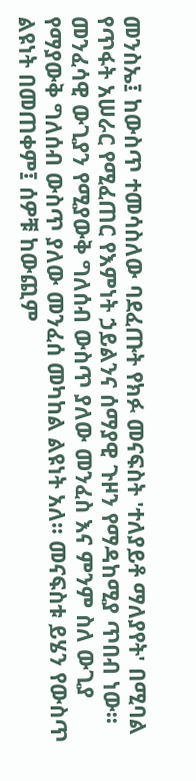መንስኤ፤ ከውስጥ ተመሳስለው ባደፈጡት የክፉ መናፍስት 'ተለያይቶ ማለያየት' በሚባል የጥፋት አሠራር የሚፈጠር የእምነት ኃይልንና ሰማያዊ ጉዞን የማዳከሚያ ጥበብ ነው፡፡
መንፈሳዊ ውጊያን የሚያውቅ ግለሰብ ውስጥ ያለው መንፈስ እና ምንም ስለ ውጊያ የማያውቅ ግለሰብ ውስጥ ያለው መንፈሰ መካከል ልዩነት አለ፡፡ መናፍስቱ ይሄን የውስጥ ልዩነት በመጠቀም፤ ሰዎቹ ከውጪም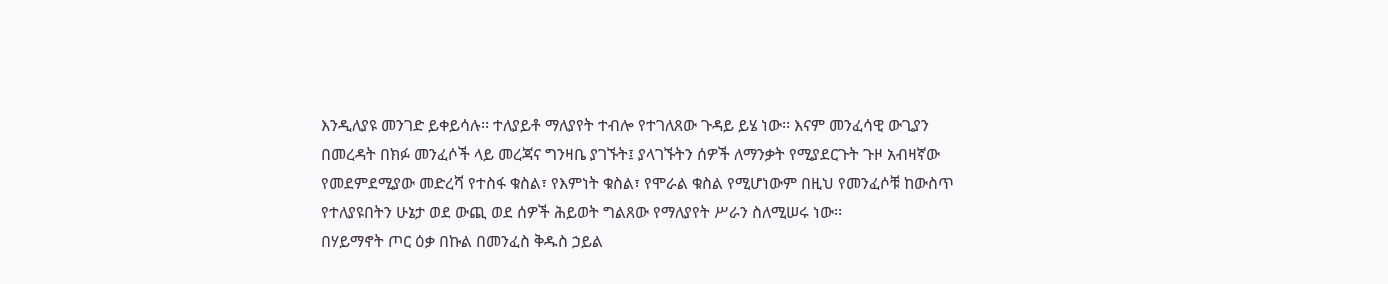እንዲለያዩ መንገድ ይቀይሳሉ፡፡ ተለያይቶ ማለያየት ተብሎ የተገለጸው ጉዳይ ይሄ ነው፡፡ እናም መንፈሳዊ ውጊያን በመረዳት በክፉ መንፈሶች ላይ መረጃና ግንዛቤ ያገኙት፤ ያላገኙትን ሰዎች ለማንቃት የሚያደርጉት ጉዞ አብዛኛው የመደምደሚያው መድረሻ የተስፋ ቁስል፣ የእምነት ቁስል፣ የሞራል ቁስል የሚሆነውም በዚህ የመንፈሶቹ ከውስጥ የተለያዩበትን ሁኔታ ወደ ውጪ ወደ ሰዎች ሕይወት ግልጸው የማለያየት ሥራን ስለሚሠሩ ነው፡፡
በሃይማኖት ጦር ዕቃ በኩል በመንፈስ ቅዱስ ኃይል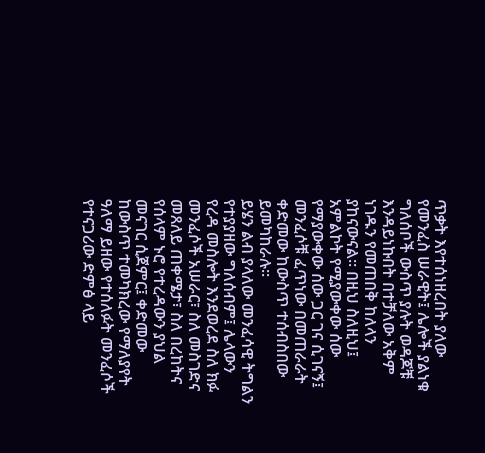ጥቃት እየተሰነዘረበት ያለው የመንፈስ ሠራዊት፤ ሌሎች ያልነቁ ግለሰቦች ውስጥ ያሉት ወዳጆቹ እንዳይነኩበት በተቻለው አቅም ነገዱን የመጠበቅ ከለላን ያከናውናል፡፡ በዚህ ስለዚህ፤ አምልኮት የሚያውቀው ሰው የማያውቀው ሰው ጋር ገና ሲገናኝ፤ መንፈሶቹ ፈጥነው በመጠራራት ቀድመው ከውስጥ ተሰብስበው ይመካከራሉ፡፡
ይሄን ልብ ያላለው መንፈሳዊ ትግልን የተያያዘው ግለሰብም፤ ሌላውን የረዳ መስሎት እንደወረደ ስለ ክፉ መንፈሶች አሠራር፣ ስለ መስገድና መጸለይ ጠቀሜታ፣ ስለ በረከትና የሰላም ኑሮ የተረዳውን ያህል መናገር ሲጀምር፤ ቀድመው ከውስጥ ተመካክረው የማለያየት ዓለማ ይዘው የተሰለፉት መንፈሶች የተናጋሪው ድምፅ ላይ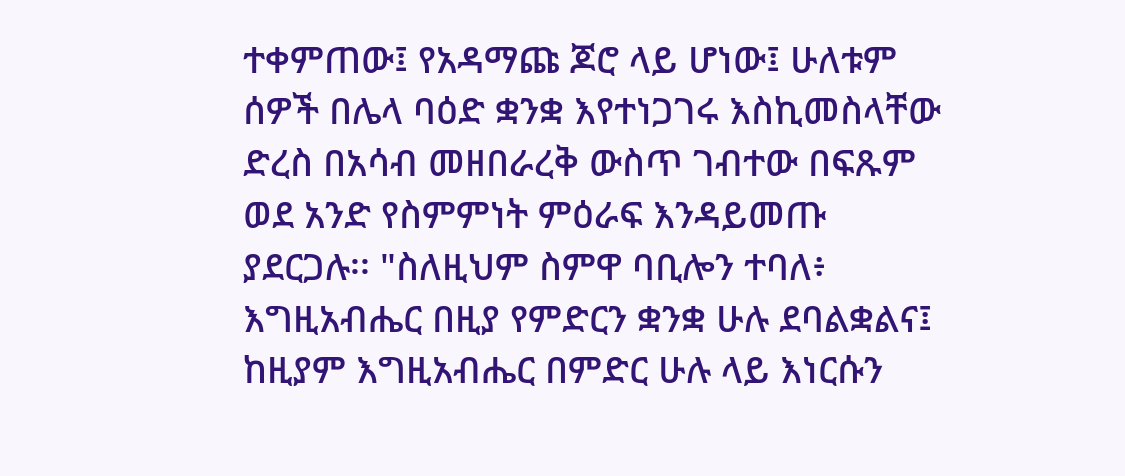ተቀምጠው፤ የአዳማጩ ጆሮ ላይ ሆነው፤ ሁለቱም ሰዎች በሌላ ባዕድ ቋንቋ እየተነጋገሩ እስኪመስላቸው ድረስ በአሳብ መዘበራረቅ ውስጥ ገብተው በፍጹም ወደ አንድ የስምምነት ምዕራፍ እንዳይመጡ ያደርጋሉ፡፡ "ስለዚህም ስምዋ ባቢሎን ተባለ፥ እግዚአብሔር በዚያ የምድርን ቋንቋ ሁሉ ደባልቋልና፤ ከዚያም እግዚአብሔር በምድር ሁሉ ላይ እነርሱን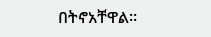በትኖአቸዋል።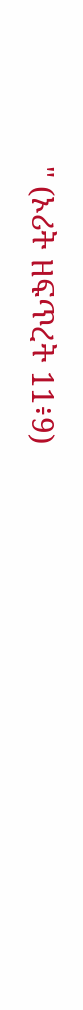" (ኦሪት ዘፍጥረት 11፥9)